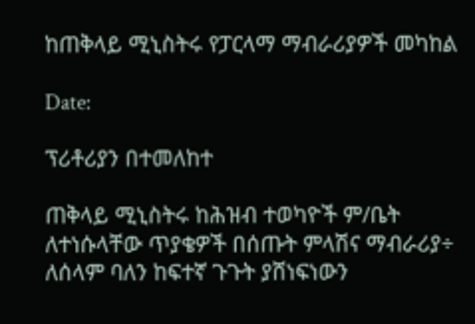ከጠቅላይ ሚኒስትሩ የፓርላማ ማብራሪያዎች መካከል

Date:

ፕሪቶሪያን በተመለከተ

ጠቅላይ ሚኒስትሩ ከሕዝብ ተወካዮች ም/ቤት ለተነሱላቸው ጥያቄዎች በሰጡት ምላሽና ማብራሪያ÷ ለሰላም ባለን ከፍተኛ ጉጉት ያሸነፍነውን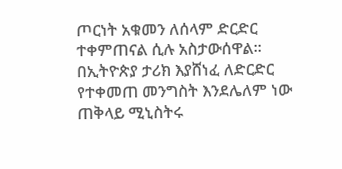ጦርነት አቁመን ለሰላም ድርድር ተቀምጠናል ሲሉ አስታውሰዋል፡፡
በኢትዮጵያ ታሪክ እያሸነፈ ለድርድር የተቀመጠ መንግስት እንደሌለም ነው ጠቅላይ ሚኒስትሩ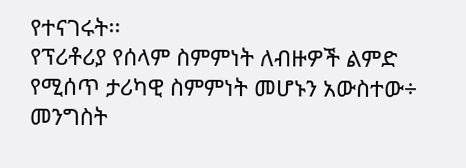የተናገሩት፡፡
የፕሪቶሪያ የሰላም ስምምነት ለብዙዎች ልምድ የሚሰጥ ታሪካዊ ስምምነት መሆኑን አውስተው÷ መንግስት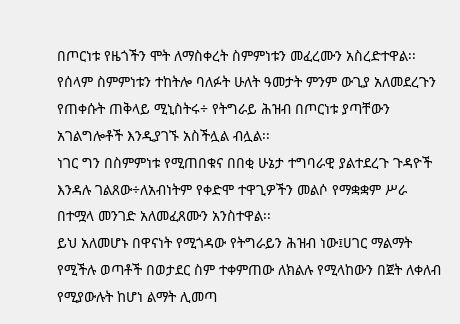በጦርነቱ የዜጎችን ሞት ለማስቀረት ስምምነቱን መፈረሙን አስረድተዋል፡፡
የሰላም ስምምነቱን ተከትሎ ባለፉት ሁለት ዓመታት ምንም ውጊያ አለመደረጉን የጠቀሱት ጠቅላይ ሚኒስትሩ÷ የትግራይ ሕዝብ በጦርነቱ ያጣቸውን አገልግሎቶች እንዲያገኙ አስችሏል ብሏል፡፡
ነገር ግን በስምምነቱ የሚጠበቁና በበቂ ሁኔታ ተግባራዊ ያልተደረጉ ጉዳዮች እንዳሉ ገልጸው÷ለአብነትም የቀድሞ ተዋጊዎችን መልሶ የማቋቋም ሥራ በተሟላ መንገድ አለመፈጸሙን አንስተዋል፡፡
ይህ አለመሆኑ በዋናነት የሚጎዳው የትግራይን ሕዝብ ነው፤ሀገር ማልማት የሚችሉ ወጣቶች በወታደር ስም ተቀምጠው ለክልሉ የሚላከውን በጀት ለቀለብ የሚያውሉት ከሆነ ልማት ሊመጣ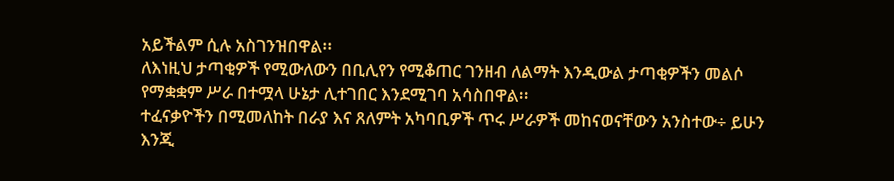አይችልም ሲሉ አስገንዝበዋል፡፡
ለእነዚህ ታጣቂዎች የሚውለውን በቢሊየን የሚቆጠር ገንዘብ ለልማት እንዲውል ታጣቂዎችን መልሶ የማቋቋም ሥራ በተሟላ ሁኔታ ሊተገበር እንደሚገባ አሳስበዋል፡፡
ተፈናቃዮችን በሚመለከት በራያ እና ጸለምት አካባቢዎች ጥሩ ሥራዎች መከናወናቸውን አንስተው÷ ይሁን እንጂ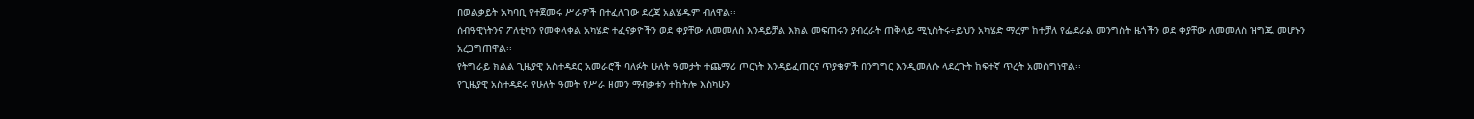በወልቃይት አካባቢ የተጀመሩ ሥራዎች በተፈለገው ደረጃ አልሄዱም ብለዋል፡፡
ሰብዓዊነትንና ፖለቲካን የመቀላቀል አካሄድ ተፈናቃዮችን ወደ ቀያቸው ለመመለስ እንዳይቻል እክል መፍጠሩን ያብረራት ጠቅላይ ሚኒስትሩ÷ይህን አካሄድ ማረም ከተቻለ የፌደራል መንግስት ዜጎችን ወደ ቀያቸው ለመመለስ ዝግጁ መሆኑን አረጋግጠዋል፡፡
የትግራይ ክልል ጊዜያዊ አስተዳደር አመራሮች ባለፉት ሁለት ዓመታት ተጨማሪ ጦርነት እንዳይፈጠርና ጥያቄዎች በንግግር እንዲመለሱ ላደረጉት ከፍተኛ ጥረት አመስግነዋል፡፡
የጊዜያዊ አስተዳደሩ የሁለት ዓመት የሥራ ዘመን ማብቃቱን ተከትሎ እስካሁን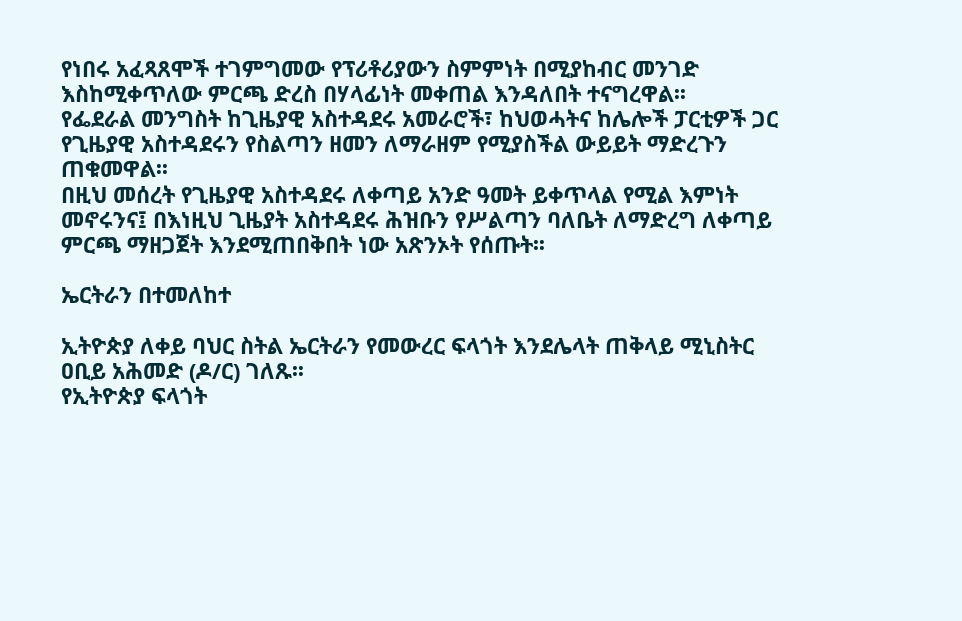የነበሩ አፈጻጸሞች ተገምግመው የፕሪቶሪያውን ስምምነት በሚያከብር መንገድ እስከሚቀጥለው ምርጫ ድረስ በሃላፊነት መቀጠል እንዳለበት ተናግረዋል፡፡
የፌደራል መንግስት ከጊዜያዊ አስተዳደሩ አመራሮች፣ ከህወሓትና ከሌሎች ፓርቲዎች ጋር የጊዜያዊ አስተዳደሩን የስልጣን ዘመን ለማራዘም የሚያስችል ውይይት ማድረጉን ጠቁመዋል፡፡
በዚህ መሰረት የጊዜያዊ አስተዳደሩ ለቀጣይ አንድ ዓመት ይቀጥላል የሚል እምነት መኖሩንና፤ በእነዚህ ጊዜያት አስተዳደሩ ሕዝቡን የሥልጣን ባለቤት ለማድረግ ለቀጣይ ምርጫ ማዘጋጀት እንደሚጠበቅበት ነው አጽንኦት የሰጡት፡፡

ኤርትራን በተመለከተ

ኢትዮጵያ ለቀይ ባህር ስትል ኤርትራን የመውረር ፍላጎት እንደሌላት ጠቅላይ ሚኒስትር ዐቢይ አሕመድ (ዶ/ር) ገለጹ፡፡
የኢትዮጵያ ፍላጎት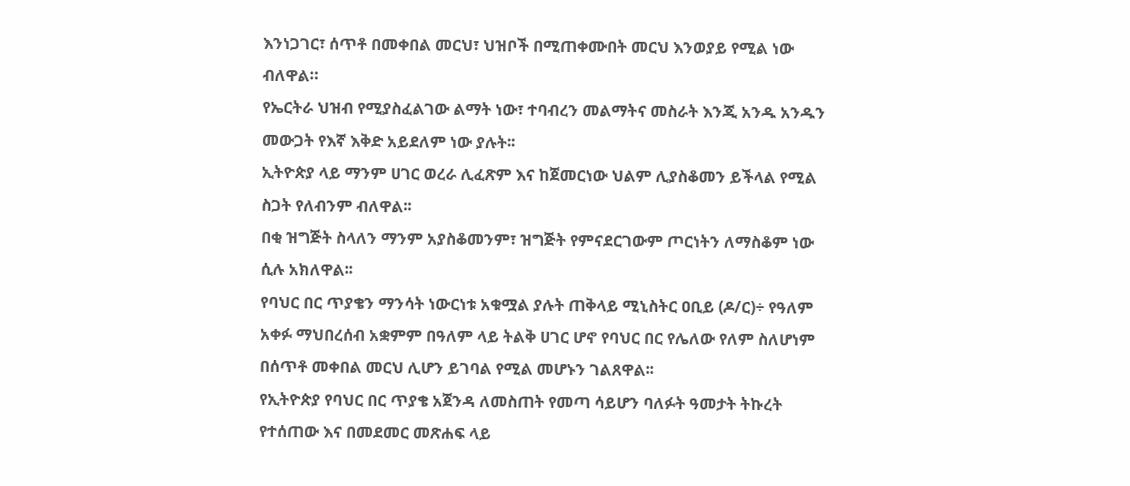እንነጋገር፣ ሰጥቶ በመቀበል መርህ፣ ህዝቦች በሚጠቀሙበት መርህ እንወያይ የሚል ነው ብለዋል።
የኤርትራ ህዝብ የሚያስፈልገው ልማት ነው፣ ተባብረን መልማትና መስራት እንጂ አንዱ አንዱን መውጋት የእኛ እቅድ አይደለም ነው ያሉት፡፡
ኢትዮጵያ ላይ ማንም ሀገር ወረራ ሊፈጽም እና ከጀመርነው ህልም ሊያስቆመን ይችላል የሚል ስጋት የለብንም ብለዋል፡፡
በቂ ዝግጅት ስላለን ማንም አያስቆመንም፣ ዝግጅት የምናደርገውም ጦርነትን ለማስቆም ነው ሲሉ አክለዋል፡፡
የባህር በር ጥያቄን ማንሳት ነውርነቱ አቁሟል ያሉት ጠቅላይ ሚኒስትር ዐቢይ (ዶ/ር)÷ የዓለም አቀፉ ማህበረሰብ አቋምም በዓለም ላይ ትልቅ ሀገር ሆኖ የባህር በር የሌለው የለም ስለሆነም በሰጥቶ መቀበል መርህ ሊሆን ይገባል የሚል መሆኑን ገልጸዋል፡፡
የኢትዮጵያ የባህር በር ጥያቄ አጀንዳ ለመስጠት የመጣ ሳይሆን ባለፉት ዓመታት ትኩረት የተሰጠው እና በመደመር መጽሐፍ ላይ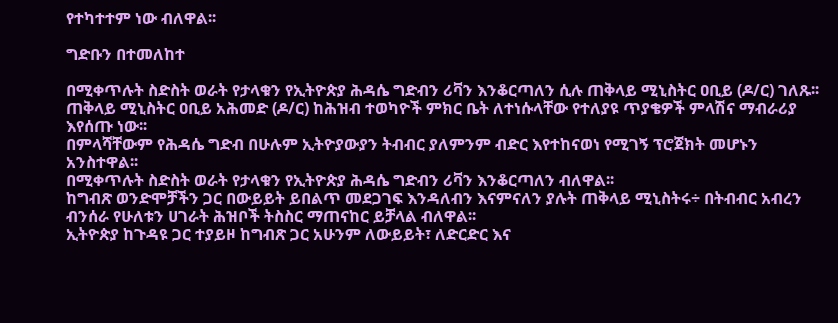የተካተተም ነው ብለዋል፡፡

ግድቡን በተመለከተ

በሚቀጥሉት ስድስት ወራት የታላቁን የኢትዮጵያ ሕዳሴ ግድብን ሪቫን እንቆርጣለን ሲሉ ጠቅላይ ሚኒስትር ዐቢይ (ዶ/ር) ገለጹ፡፡
ጠቅላይ ሚኒስትር ዐቢይ አሕመድ (ዶ/ር) ከሕዝብ ተወካዮች ምክር ቤት ለተነሱላቸው የተለያዩ ጥያቄዎች ምላሽና ማብራሪያ እየሰጡ ነው፡፡
በምላሻቸውም የሕዳሴ ግድብ በሁሉም ኢትዮያውያን ትብብር ያለምንም ብድር እየተከናወነ የሚገኝ ፕሮጀክት መሆኑን አንስተዋል፡፡
በሚቀጥሉት ስድስት ወራት የታላቁን የኢትዮጵያ ሕዳሴ ግድብን ሪቫን እንቆርጣለን ብለዋል፡፡
ከግብጽ ወንድሞቻችን ጋር በውይይት ይበልጥ መደጋገፍ እንዳለብን እናምናለን ያሉት ጠቅላይ ሚኒስትሩ÷ በትብብር አብረን ብንሰራ የሁለቱን ሀገራት ሕዝቦች ትስስር ማጠናከር ይቻላል ብለዋል፡፡
ኢትዮጵያ ከጉዳዩ ጋር ተያይዞ ከግብጽ ጋር አሁንም ለውይይት፣ ለድርድር እና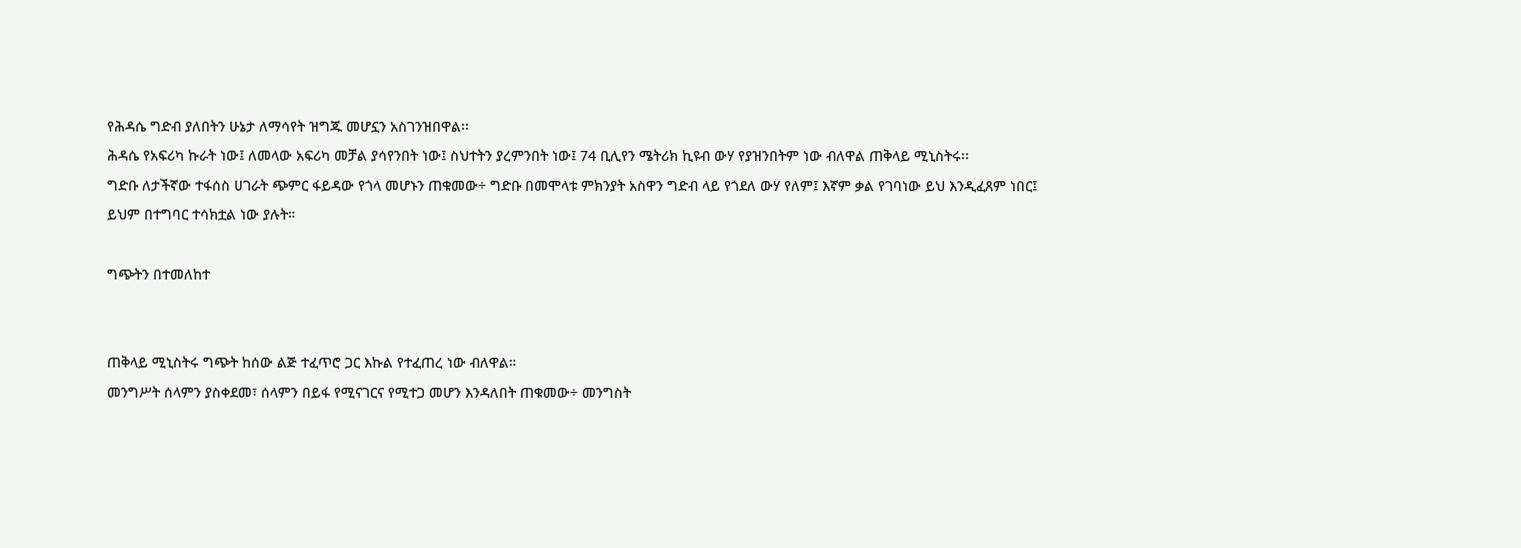የሕዳሴ ግድብ ያለበትን ሁኔታ ለማሳየት ዝግጁ መሆኗን አስገንዝበዋል፡፡
ሕዳሴ የአፍሪካ ኩራት ነው፤ ለመላው አፍሪካ መቻል ያሳየንበት ነው፤ ስህተትን ያረምንበት ነው፤ 74 ቢሊየን ሜትሪክ ኪዩብ ውሃ የያዝንበትም ነው ብለዋል ጠቅላይ ሚኒስትሩ፡፡
ግድቡ ለታችኛው ተፋሰስ ሀገራት ጭምር ፋይዳው የጎላ መሆኑን ጠቁመው÷ ግድቡ በመሞላቱ ምክንያት አስዋን ግድብ ላይ የጎደለ ውሃ የለም፤ እኛም ቃል የገባነው ይህ እንዲፈጸም ነበር፤ ይህም በተግባር ተሳክቷል ነው ያሉት።

ግጭትን በተመለከተ


ጠቅላይ ሚኒስትሩ ግጭት ከሰው ልጅ ተፈጥሮ ጋር እኩል የተፈጠረ ነው ብለዋል።
መንግሥት ሰላምን ያስቀደመ፣ ሰላምን በይፋ የሚናገርና የሚተጋ መሆን እንዳለበት ጠቁመው÷ መንግስት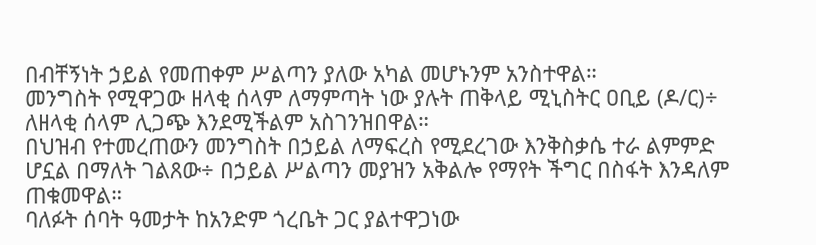በብቸኝነት ኃይል የመጠቀም ሥልጣን ያለው አካል መሆኑንም አንስተዋል።
መንግስት የሚዋጋው ዘላቂ ሰላም ለማምጣት ነው ያሉት ጠቅላይ ሚኒስትር ዐቢይ (ዶ/ር)÷ ለዘላቂ ሰላም ሊጋጭ እንደሚችልም አስገንዝበዋል።
በህዝብ የተመረጠውን መንግስት በኃይል ለማፍረስ የሚደረገው እንቅስቃሴ ተራ ልምምድ ሆኗል በማለት ገልጸው÷ በኃይል ሥልጣን መያዝን አቅልሎ የማየት ችግር በስፋት እንዳለም ጠቁመዋል።
ባለፉት ሰባት ዓመታት ከአንድም ጎረቤት ጋር ያልተዋጋነው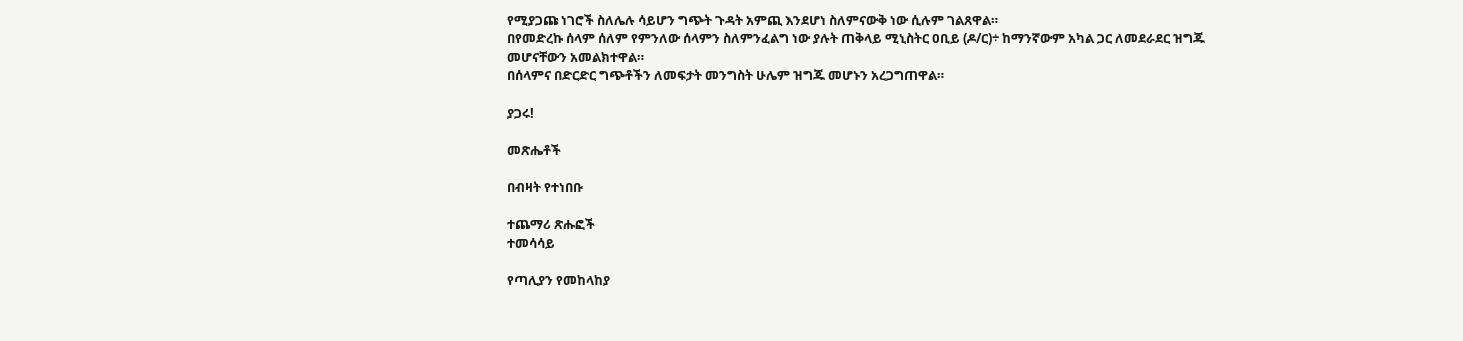የሚያጋጩ ነገሮች ስለሌሉ ሳይሆን ግጭት ጉዳት አምጪ እንደሆነ ስለምናውቅ ነው ሲሉም ገልጸዋል።
በየመድረኩ ሰላም ሰለም የምንለው ሰላምን ስለምንፈልግ ነው ያሉት ጠቅላይ ሚኒስትር ዐቢይ (ዶ/ር)÷ ከማንኛውም አካል ጋር ለመደራደር ዝግጁ መሆናቸውን አመልክተዋል።
በሰላምና በድርድር ግጭቶችን ለመፍታት መንግስት ሁሌም ዝግጁ መሆኑን አረጋግጠዋል።

ያጋሩ!

መጽሔቶች

በብዛት የተነበቡ

ተጨማሪ ጽሑፎች
ተመሳሳይ

የጣሊያን የመከላከያ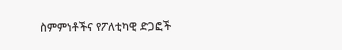ስምምነቶችና የፖለቲካዊ ድጋፎች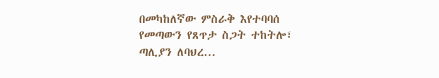በመካከለኛው ምስራቅ እየተባባሰ የመጣውን የጸጥታ ስጋት ተከትሎ፣ ጣሊያን ለባህረ...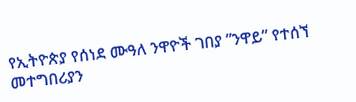የኢትዮጵያ የሰነደ ሙዓለ ንዋዮች ገበያ ”ንዋይ” የተሰኘ መተግበሪያን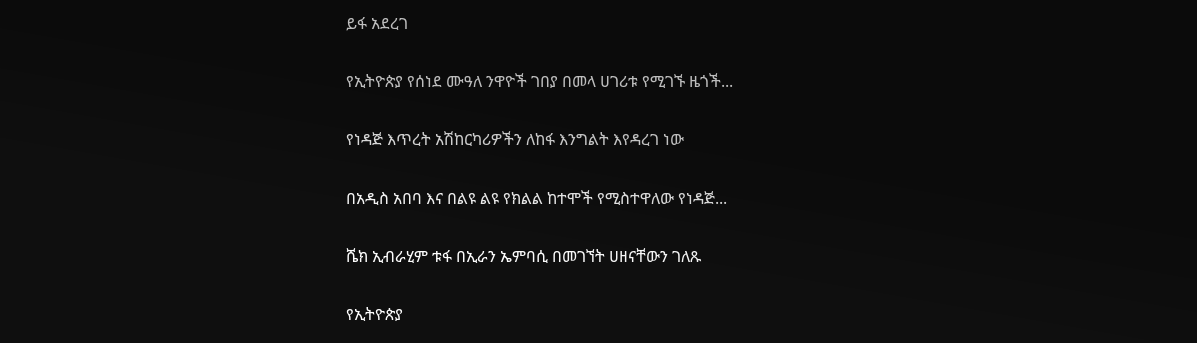ይፋ አደረገ

የኢትዮጵያ የሰነደ ሙዓለ ንዋዮች ገበያ በመላ ሀገሪቱ የሚገኙ ዜጎች...

የነዳጅ እጥረት አሽከርካሪዎችን ለከፋ እንግልት እየዳረገ ነው

በአዲስ አበባ እና በልዩ ልዩ የክልል ከተሞች የሚስተዋለው የነዳጅ...

ሼክ ኢብራሂም ቱፋ በኢራን ኤምባሲ በመገኘት ሀዘናቸውን ገለጹ

የኢትዮጵያ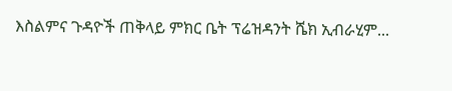እስልምና ጉዳዮች ጠቅላይ ምክር ቤት ፕሬዝዳንት ሼክ ኢብራሂም...